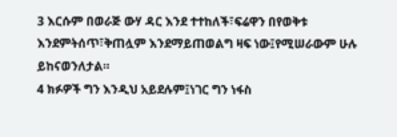3 እርሱም በወራጅ ውሃ ዳር እንደ ተተከለች፣ፍሬዋን በየወቅቱ እንደምትሰጥ፣ቅጠሏም እንደማይጠወልግ ዛፍ ነው፤የሚሠራውም ሁሉ ይከናወንለታል።
4 ክፉዎች ግን እንዲህ አይደሉም፤ነገር ግን ነፋስ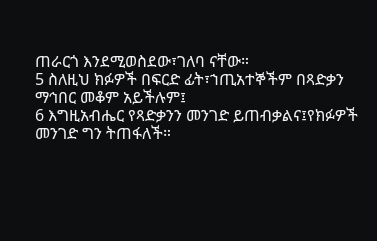ጠራርጎ እንደሚወስደው፣ገለባ ናቸው።
5 ስለዚህ ክፉዎች በፍርድ ፊት፣ኀጢአተኞችም በጻድቃን ማኅበር መቆም አይችሉም፤
6 እግዚአብሔር የጻድቃንን መንገድ ይጠብቃልና፤የክፉዎች መንገድ ግን ትጠፋለች።